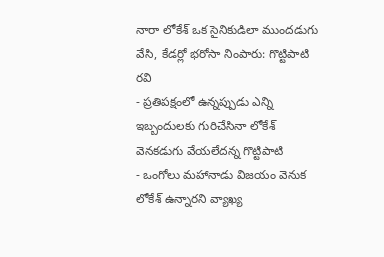నారా లోకేశ్ ఒక సైనికుడిలా ముందడుగు వేసి, కేడర్లో భరోసా నింపారు: గొట్టిపాటి రవి
- ప్రతిపక్షంలో ఉన్నప్పుడు ఎన్ని ఇబ్బందులకు గురిచేసినా లోకేశ్ వెనకడుగు వేయలేదన్న గొట్టిపాటి
- ఒంగోలు మహానాడు విజయం వెనుక లోకేశ్ ఉన్నారని వ్యాఖ్య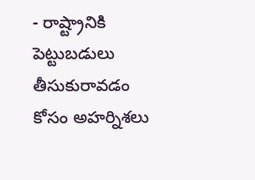- రాష్ట్రానికి పెట్టుబడులు తీసుకురావడం కోసం అహర్నిశలు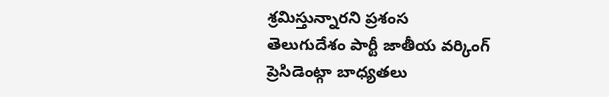శ్రమిస్తున్నారని ప్రశంస
తెలుగుదేశం పార్టీ జాతీయ వర్కింగ్ ప్రెసిడెంట్గా బాధ్యతలు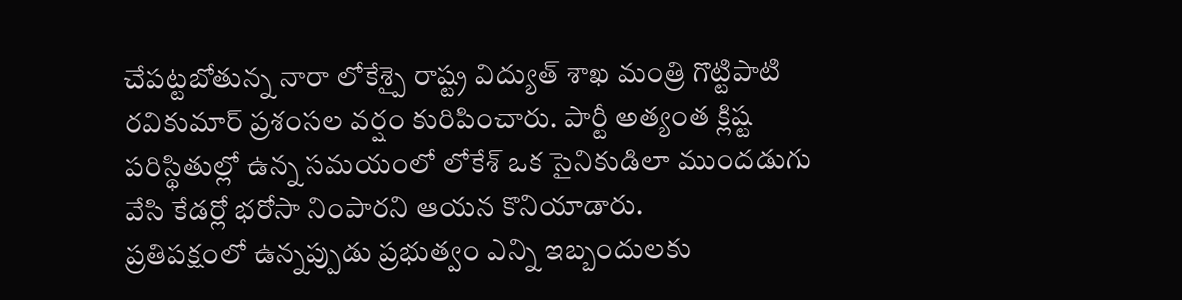చేపట్టబోతున్న నారా లోకేశ్పై రాష్ట్ర విద్యుత్ శాఖ మంత్రి గొట్టిపాటి రవికుమార్ ప్రశంసల వర్షం కురిపించారు. పార్టీ అత్యంత క్లిష్ట పరిస్థితుల్లో ఉన్న సమయంలో లోకేశ్ ఒక సైనికుడిలా ముందడుగు వేసి కేడర్లో భరోసా నింపారని ఆయన కొనియాడారు.
ప్రతిపక్షంలో ఉన్నప్పుడు ప్రభుత్వం ఎన్ని ఇబ్బందులకు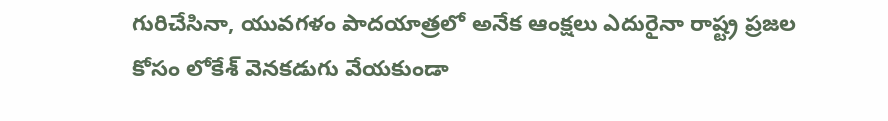గురిచేసినా, యువగళం పాదయాత్రలో అనేక ఆంక్షలు ఎదురైనా రాష్ట్ర ప్రజల కోసం లోకేశ్ వెనకడుగు వేయకుండా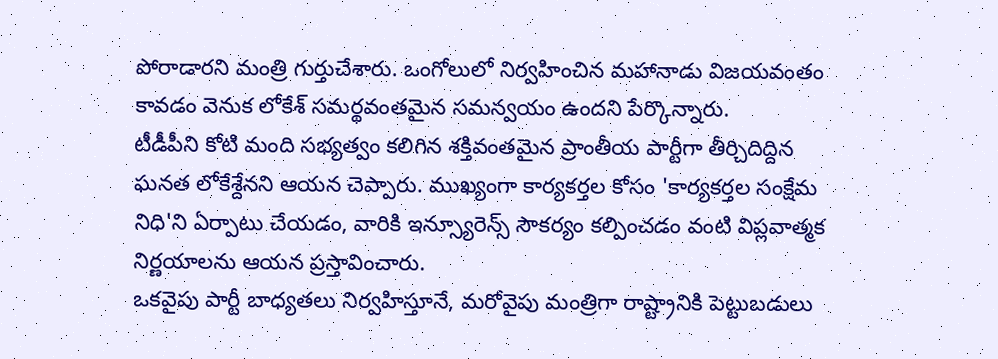పోరాడారని మంత్రి గుర్తుచేశారు. ఒంగోలులో నిర్వహించిన మహానాడు విజయవంతం కావడం వెనుక లోకేశ్ సమర్థవంతమైన సమన్వయం ఉందని పేర్కొన్నారు.
టీడీపీని కోటి మంది సభ్యత్వం కలిగిన శక్తివంతమైన ప్రాంతీయ పార్టీగా తీర్చిదిద్దిన ఘనత లోకేశ్దేనని ఆయన చెప్పారు. ముఖ్యంగా కార్యకర్తల కోసం 'కార్యకర్తల సంక్షేమ నిధి'ని ఏర్పాటు చేయడం, వారికి ఇన్స్యూరెన్స్ సౌకర్యం కల్పించడం వంటి విప్లవాత్మక నిర్ణయాలను ఆయన ప్రస్తావించారు.
ఒకవైపు పార్టీ బాధ్యతలు నిర్వహిస్తూనే, మరోవైపు మంత్రిగా రాష్ట్రానికి పెట్టుబడులు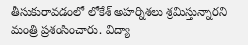తీసుకురావడంలో లోకేశ్ అహర్నిశలు శ్రమిస్తున్నారని మంత్రి ప్రశంసించారు. విద్యా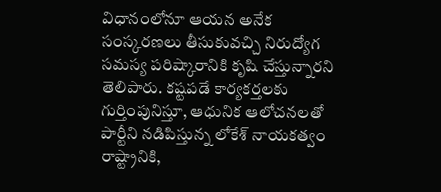విధానంలోనూ ఆయన అనేక సంస్కరణలు తీసుకువచ్చి నిరుద్యోగ సమస్య పరిష్కారానికి కృషి చేస్తున్నారని తెలిపారు. కష్టపడే కార్యకర్తలకు గుర్తింపునిస్తూ, ఆధునిక ఆలోచనలతో పార్టీని నడిపిస్తున్న లోకేశ్ నాయకత్వం రాష్ట్రానికి,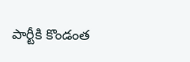పార్టీకి కొండంత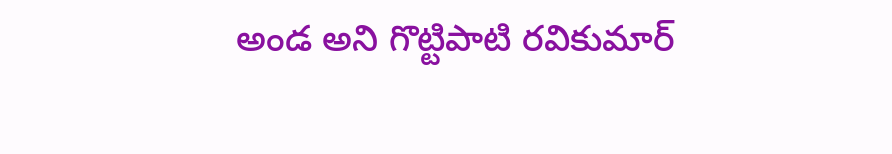అండ అని గొట్టిపాటి రవికుమార్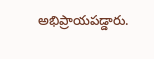అభిప్రాయపడ్డారు.